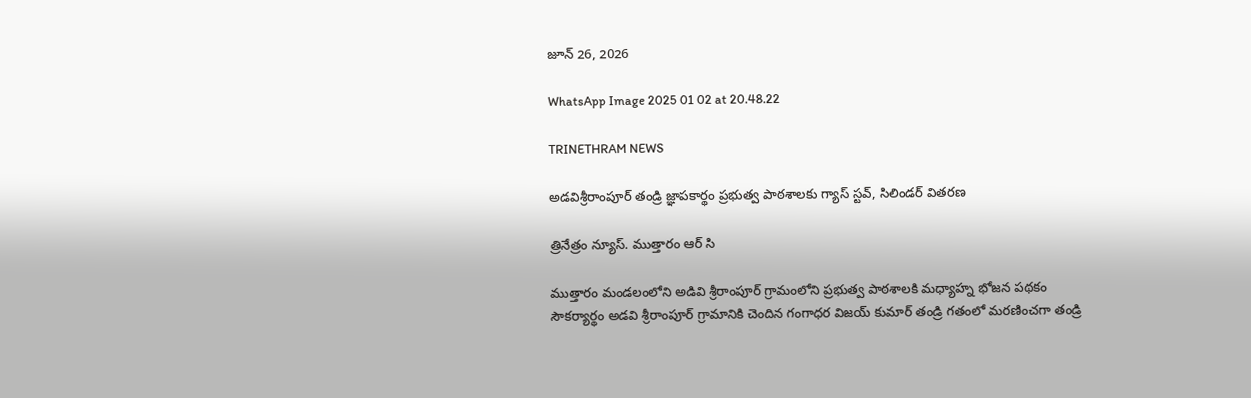జూన్ 26, 2026

WhatsApp Image 2025 01 02 at 20.48.22

TRINETHRAM NEWS

అడవిశ్రీరాంపూర్ తండ్రి జ్ఞాపకార్థం ప్రభుత్వ పాఠశాలకు గ్యాస్ స్టవ్, సిలిండర్ వితరణ

త్రినేత్రం న్యూస్. ముత్తారం ఆర్ సి

ముత్తారం మండలంలోని అడివి శ్రీరాంపూర్ గ్రామంలోని ప్రభుత్వ పాఠశాలకి మధ్యాహ్న భోజన పథకం సౌకర్యార్థం అడవి శ్రీరాంపూర్ గ్రామానికి చెందిన గంగాధర విజయ్ కుమార్ తండ్రి గతంలో మరణించగా తండ్రి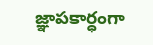జ్ఞాపకార్ధంగా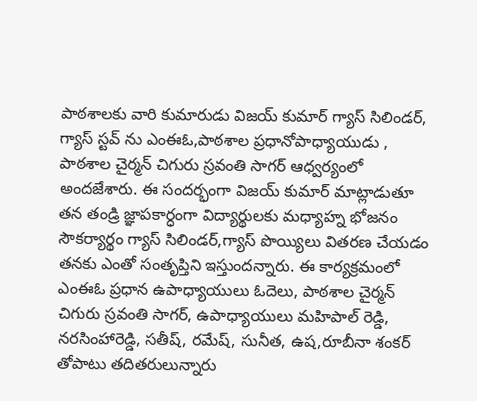పాఠశాలకు వారి కుమారుడు విజయ్ కుమార్ గ్యాస్ సిలిండర్, గ్యాస్ స్టవ్ ను ఎంఈఓ,పాఠశాల ప్రధానోపాధ్యాయుడు , పాఠశాల చైర్మన్ చిగురు స్రవంతి సాగర్ ఆధ్వర్యంలో అందజేశారు. ఈ సందర్భంగా విజయ్ కుమార్ మాట్లాడుతూ తన తండ్రి జ్ఞాపకార్ధంగా విద్యార్థులకు మధ్యాహ్న భోజనం సౌకర్యార్థం గ్యాస్ సిలిండర్,గ్యాస్ పొయ్యిలు వితరణ చేయడం తనకు ఎంతో సంతృప్తిని ఇస్తుందన్నారు. ఈ కార్యక్రమంలో ఎంఈఓ ప్రధాన ఉపాధ్యాయులు ఓదెలు, పాఠశాల చైర్మన్ చిగురు స్రవంతి సాగర్, ఉపాధ్యాయులు మహిపాల్ రెడ్డి, నరసింహారెడ్డి, సతీష్, రమేష్, సునీత, ఉష,రూబీనా శంకర్ తోపాటు తదితరులున్నారు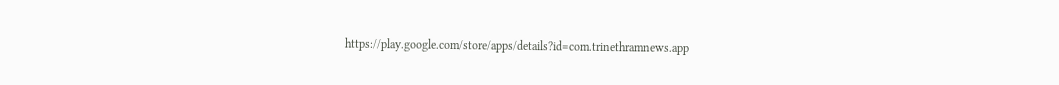https://play.google.com/store/apps/details?id=com.trinethramnews.app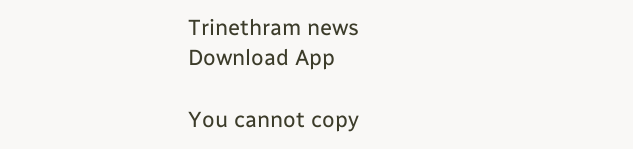Trinethram news
Download App

You cannot copy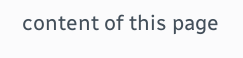content of this page